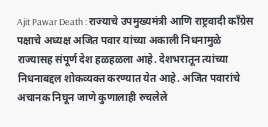Ajit Pawar Death : राज्याचे उपमुख्यमंत्री आणि राष्ट्रवादी काँग्रेस पक्षाचे अध्यक्ष अजित पवार यांच्या अकाली निधनामुळे राज्यासह संपूर्ण देश हळहळला आहे. देशभरातून त्यांच्या निधनाबद्दल शोकव्यक्त करण्यात येत आहे. अजित पवारांचे अचानक निघून जाणे कुणालाही रुचलेले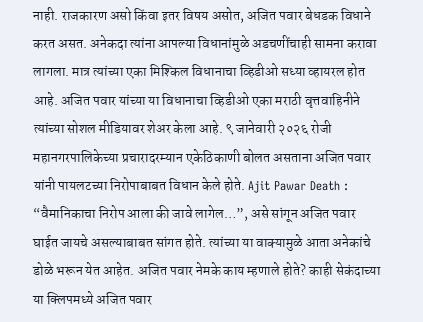नाही. राजकारण असो किंवा इतर विषय असोत, अजित पवार बेधडक विधाने करत असत. अनेकदा त्यांना आपल्या विधानांमुळे अडचणींचाही सामना करावा लागला. मात्र त्यांच्या एका मिश्किल विधानाचा व्हिडीओ सध्या व्हायरल होत आहे. अजित पवार यांच्या या विधानाचा व्हिडीओ एका मराठी वृत्तवाहिनीने त्यांच्या सोशल मीडियावर शेअर केला आहे. ९ जानेवारी २०२६ रोजी महानगरपालिकेच्या प्रचारादरम्यान एकेठिकाणी बोलत असताना अजित पवार यांनी पायलटच्या निरोपाबाबत विधान केले होते. Ajit Pawar Death : “वैमानिकाचा निरोप आला की जावे लागेल…”, असे सांगून अजित पवार घाईत जायचे असल्याबाबत सांगत होते. त्यांच्या या वाक्यामुळे आता अनेकांचे डोळे भरून येत आहेत. अजित पवार नेमके काय म्हणाले होते? काही सेकंदाच्या या क्लिपमध्ये अजित पवार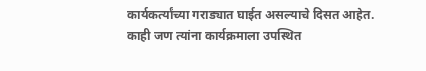कार्यकर्त्यांच्या गराड्यात घाईत असल्याचे दिसत आहेत. काही जण त्यांना कार्यक्रमाला उपस्थित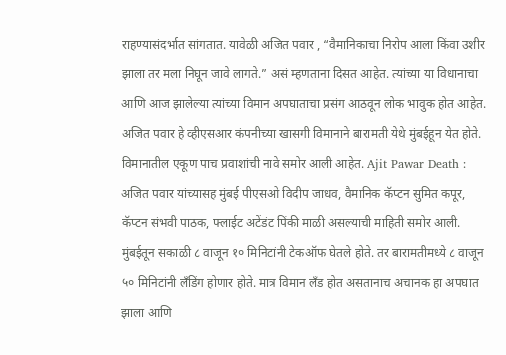राहण्यासंदर्भात सांगतात. यावेळी अजित पवार , “वैमानिकाचा निरोप आला किंवा उशीर झाला तर मला निघून जावे लागते.” असं म्हणताना दिसत आहेत. त्यांच्या या विधानाचा आणि आज झालेल्या त्यांच्या विमान अपघाताचा प्रसंग आठवून लोक भावुक होत आहेत. अजित पवार हे व्हीएसआर कंपनीच्या खासगी विमानाने बारामती येथे मुंबईहून येत होते. विमानातील एकूण पाच प्रवाशांची नावे समोर आली आहेत. Ajit Pawar Death : अजित पवार यांच्यासह मुंबई पीएसओ विदीप जाधव, वैमानिक कॅप्टन सुमित कपूर, कॅप्टन संभवी पाठक, फ्लाईट अटेंडंट पिंकी माळी असल्याची माहिती समोर आली. मुंबईतून सकाळी ८ वाजून १० मिनिटांनी टेकऑफ घेतले होते. तर बारामतीमध्ये ८ वाजून ५० मिनिटांनी लँडिंग होणार होते. मात्र विमान लँड होत असतानाच अचानक हा अपघात झाला आणि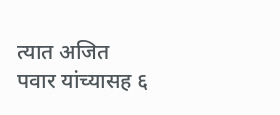त्यात अजित पवार यांच्यासह ६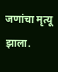जणांचा मृत्यू झाला.